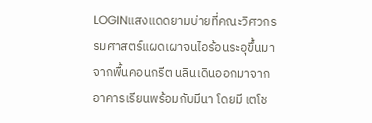LOGINแสงแดดยามบ่ายที่คณะวิศวกรรมศาสตร์แผดเผาจนไอร้อนระอุขึ้นมาจากพื้นคอนกรีต นลินเดินออกมาจากอาคารเรียนพร้อมกับมีนา โดยมี เตโช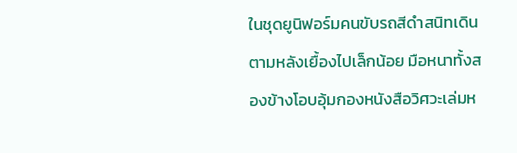ในชุดยูนิฟอร์มคนขับรถสีดำสนิทเดินตามหลังเยื้องไปเล็กน้อย มือหนาทั้งสองข้างโอบอุ้มกองหนังสือวิศวะเล่มห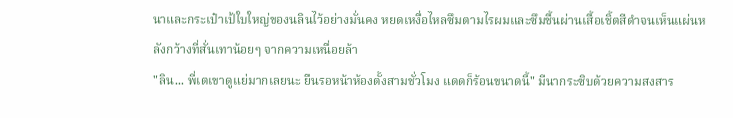นาและกระเป๋าเป้ใบใหญ่ของนลินไว้อย่างมั่นคง หยดเหงื่อไหลซึมตามไรผมและซึมชื้นผ่านเสื้อเชิ้ตสีดำจนเห็นแผ่นหลังกว้างที่สั่นเทาน้อยๆ จากความเหนื่อยล้า
"ลิน... พี่เตเขาดูแย่มากเลยนะ ยืนรอหน้าห้องตั้งสามชั่วโมง แดดก็ร้อนขนาดนี้" มีนากระซิบด้วยความสงสาร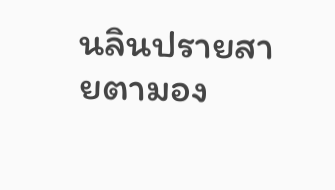นลินปรายสายตามอง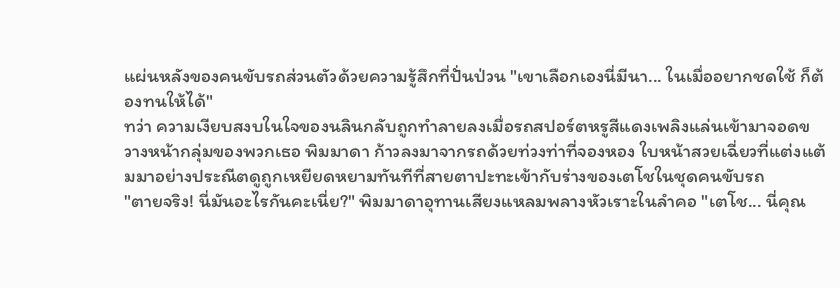แผ่นหลังของคนขับรถส่วนตัวด้วยความรู้สึกที่ปั่นป่วน "เขาเลือกเองนี่มีนา... ในเมื่ออยากชดใช้ ก็ต้องทนให้ได้"
ทว่า ความเงียบสงบในใจของนลินกลับถูกทำลายลงเมื่อรถสปอร์ตหรูสีแดงเพลิงแล่นเข้ามาจอดขวางหน้ากลุ่มของพวกเธอ พิมมาดา ก้าวลงมาจากรถด้วยท่วงท่าที่จองหอง ใบหน้าสวยเฉี่ยวที่แต่งแต้มมาอย่างประณีตดูถูกเหยียดหยามทันทีที่สายตาปะทะเข้ากับร่างของเตโชในชุดคนขับรถ
"ตายจริง! นี่มันอะไรกันคะเนี่ย?" พิมมาดาอุทานเสียงแหลมพลางหัวเราะในลำคอ "เตโช... นี่คุณ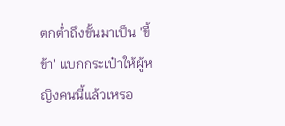ตกต่ำถึงขั้นมาเป็น 'ขี้ข้า' แบกกระเป๋าให้ผู้หญิงคนนี้แล้วเหรอ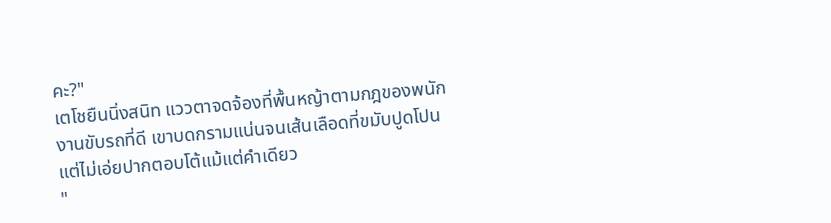คะ?"
เตโชยืนนิ่งสนิท แววตาจดจ้องที่พื้นหญ้าตามกฎของพนักงานขับรถที่ดี เขาบดกรามแน่นจนเส้นเลือดที่ขมับปูดโปน แต่ไม่เอ่ยปากตอบโต้แม้แต่คำเดียว
"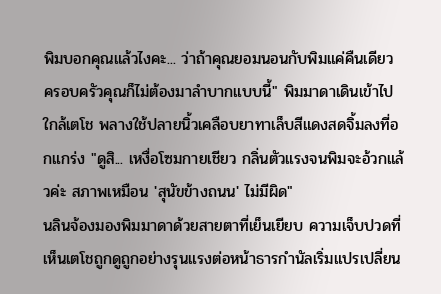พิมบอกคุณแล้วไงคะ... ว่าถ้าคุณยอมนอนกับพิมแค่คืนเดียว ครอบครัวคุณก็ไม่ต้องมาลำบากแบบนี้" พิมมาดาเดินเข้าไปใกล้เตโช พลางใช้ปลายนิ้วเคลือบยาทาเล็บสีแดงสดจิ้มลงที่อกแกร่ง "ดูสิ... เหงื่อโซมกายเชียว กลิ่นตัวแรงจนพิมจะอ้วกแล้วค่ะ สภาพเหมือน 'สุนัขข้างถนน' ไม่มีผิด"
นลินจ้องมองพิมมาดาด้วยสายตาที่เย็นเยียบ ความเจ็บปวดที่เห็นเตโชถูกดูถูกอย่างรุนแรงต่อหน้าธารกำนัลเริ่มแปรเปลี่ยน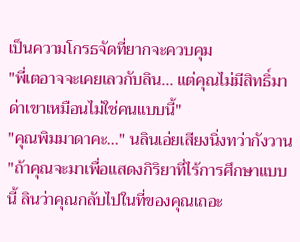เป็นความโกรธจัดที่ยากจะควบคุม
"พี่เตอาจจะเคยเลวกับลิน... แต่คุณไม่มีสิทธิ์มาด่าเขาเหมือนไม่ใช่คนแบบนี้"
"คุณพิมมาดาคะ..." นลินเอ่ยเสียงนิ่งทว่ากังวาน "ถ้าคุณจะมาเพื่อแสดงกิริยาที่ไร้การศึกษาแบบนี้ ลินว่าคุณกลับไปในที่ของคุณเถอะ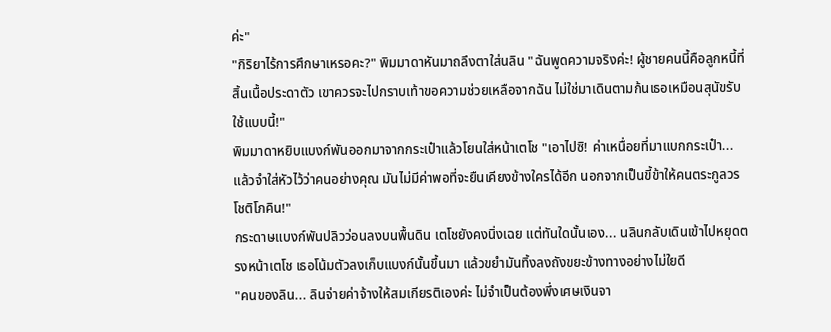ค่ะ"
"กิริยาไร้การศึกษาเหรอคะ?" พิมมาดาหันมาถลึงตาใส่นลิน "ฉันพูดความจริงค่ะ! ผู้ชายคนนี้คือลูกหนี้ที่สิ้นเนื้อประดาตัว เขาควรจะไปกราบเท้าขอความช่วยเหลือจากฉัน ไม่ใช่มาเดินตามก้นเธอเหมือนสุนัขรับใช้แบบนี้!"
พิมมาดาหยิบแบงก์พันออกมาจากกระเป๋าแล้วโยนใส่หน้าเตโช "เอาไปซิ! ค่าเหนื่อยที่มาแบกกระเป๋า... แล้วจำใส่หัวไว้ว่าคนอย่างคุณ มันไม่มีค่าพอที่จะยืนเคียงข้างใครได้อีก นอกจากเป็นขี้ข้าให้คนตระกูลวรโชติโภคิน!"
กระดาษแบงก์พันปลิวว่อนลงบนพื้นดิน เตโชยังคงนิ่งเฉย แต่ทันใดนั้นเอง... นลินกลับเดินเข้าไปหยุดตรงหน้าเตโช เธอโน้มตัวลงเก็บแบงก์นั้นขึ้นมา แล้วขยำมันทิ้งลงถังขยะข้างทางอย่างไม่ใยดี
"คนของลิน... ลินจ่ายค่าจ้างให้สมเกียรติเองค่ะ ไม่จำเป็นต้องพึ่งเศษเงินจา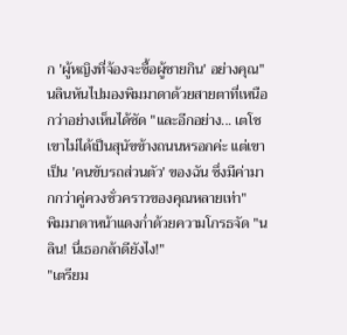ก 'ผู้หญิงที่จ้องจะซื้อผู้ชายกิน' อย่างคุณ"
นลินหันไปมองพิมมาดาด้วยสายตาที่เหนือกว่าอย่างเห็นได้ชัด "และอีกอย่าง... เตโชเขาไม่ได้เป็นสุนัขข้างถนนหรอกค่ะ แต่เขาเป็น 'คนขับรถส่วนตัว' ของฉัน ซึ่งมีค่ามากกว่าคู่ควงชั่วคราวของคุณหลายเท่า"
พิมมาดาหน้าแดงก่ำด้วยความโกรธจัด "นลิน! นี่เธอกล้าดียังไง!"
"เตรียม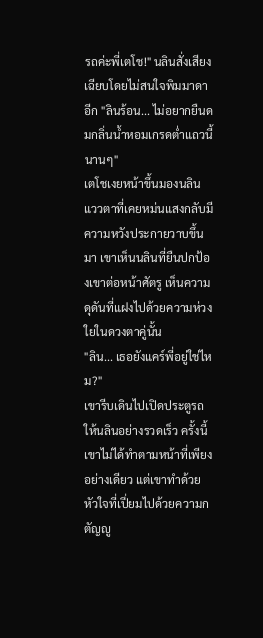รถค่ะพี่เตโช!" นลินสั่งเสียงเฉียบโดยไม่สนใจพิมมาดาอีก "ลินร้อน... ไม่อยากยืนดมกลิ่นน้ำหอมเกรดต่ำแถวนี้นานๆ"
เตโชเงยหน้าขึ้นมองนลิน แววตาที่เคยหม่นแสงกลับมีความหวังประกายวาบขึ้นมา เขาเห็นนลินที่ยืนปกป้องเขาต่อหน้าศัตรู เห็นความดุดันที่แฝงไปด้วยความห่วงใยในดวงตาคู่นั้น
"ลิน... เธอยังแคร์พี่อยู่ใช่ไหม?"
เขารีบเดินไปเปิดประตูรถให้นลินอย่างรวดเร็ว ครั้งนี้เขาไม่ได้ทำตามหน้าที่เพียงอย่างเดียว แต่เขาทำด้วยหัวใจที่เปี่ยมไปด้วยความกตัญญู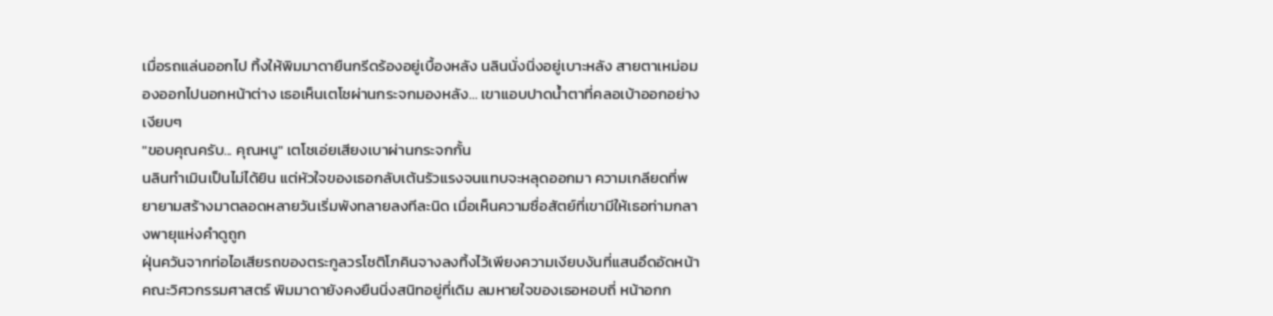เมื่อรถแล่นออกไป ทิ้งให้พิมมาดายืนกรีดร้องอยู่เบื้องหลัง นลินนั่งนิ่งอยู่เบาะหลัง สายตาเหม่อมองออกไปนอกหน้าต่าง เธอเห็นเตโชผ่านกระจกมองหลัง... เขาแอบปาดน้ำตาที่คลอเบ้าออกอย่างเงียบๆ
"ขอบคุณครับ... คุณหนู" เตโชเอ่ยเสียงเบาผ่านกระจกกั้น
นลินทำเมินเป็นไม่ได้ยิน แต่หัวใจของเธอกลับเต้นรัวแรงจนแทบจะหลุดออกมา ความเกลียดที่พยายามสร้างมาตลอดหลายวันเริ่มพังทลายลงทีละนิด เมื่อเห็นความซื่อสัตย์ที่เขามีให้เธอท่ามกลางพายุแห่งคำดูถูก
ฝุ่นควันจากท่อไอเสียรถของตระกูลวรโชติโภคินจางลงทิ้งไว้เพียงความเงียบงันที่แสนอึดอัดหน้าคณะวิศวกรรมศาสตร์ พิมมาดายังคงยืนนิ่งสนิทอยู่ที่เดิม ลมหายใจของเธอหอบถี่ หน้าอกก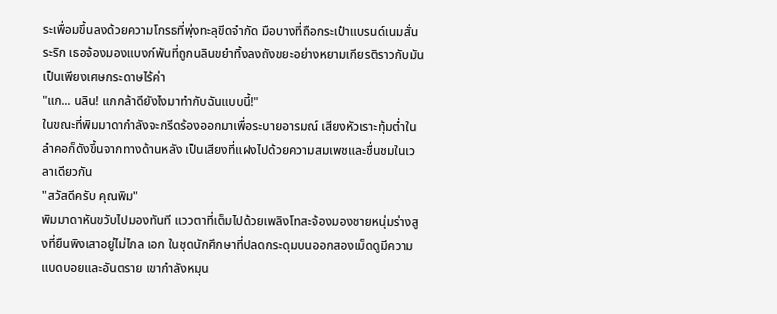ระเพื่อมขึ้นลงด้วยความโกรธที่พุ่งทะลุขีดจำกัด มือบางที่ถือกระเป๋าแบรนด์เนมสั่นระริก เธอจ้องมองแบงก์พันที่ถูกนลินขยำทิ้งลงถังขยะอย่างหยามเกียรติราวกับมันเป็นเพียงเศษกระดาษไร้ค่า
"แก... นลิน! แกกล้าดียังไงมาทำกับฉันแบบนี้!"
ในขณะที่พิมมาดากำลังจะกรีดร้องออกมาเพื่อระบายอารมณ์ เสียงหัวเราะทุ้มต่ำในลำคอก็ดังขึ้นจากทางด้านหลัง เป็นเสียงที่แฝงไปด้วยความสมเพชและชื่นชมในเวลาเดียวกัน
"สวัสดีครับ คุณพิม"
พิมมาดาหันขวับไปมองทันที แววตาที่เต็มไปด้วยเพลิงโทสะจ้องมองชายหนุ่มร่างสูงที่ยืนพิงเสาอยู่ไม่ไกล เอก ในชุดนักศึกษาที่ปลดกระดุมบนออกสองเม็ดดูมีความแบดบอยและอันตราย เขากำลังหมุน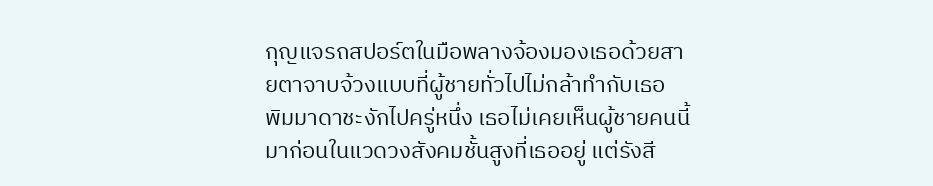กุญแจรถสปอร์ตในมือพลางจ้องมองเธอด้วยสายตาจาบจ้วงแบบที่ผู้ชายทั่วไปไม่กล้าทำกับเธอ
พิมมาดาชะงักไปครู่หนึ่ง เธอไม่เคยเห็นผู้ชายคนนี้มาก่อนในแวดวงสังคมชั้นสูงที่เธออยู่ แต่รังสี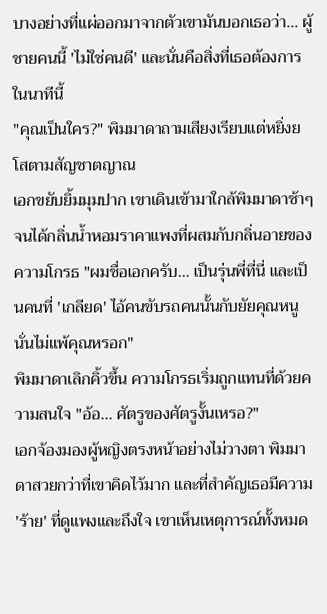บางอย่างที่แผ่ออกมาจากตัวเขามันบอกเธอว่า... ผู้ชายคนนี้ 'ไม่ใช่คนดี' และนั่นคือสิ่งที่เธอต้องการในนาทีนี้
"คุณเป็นใคร?" พิมมาดาถามเสียงเรียบแต่หยิ่งยโสตามสัญชาตญาณ
เอกขยับยิ้มมุมปาก เขาเดินเข้ามาใกล้พิมมาดาช้าๆ จนได้กลิ่นน้ำหอมราคาแพงที่ผสมกับกลิ่นอายของความโกรธ "ผมชื่อเอกครับ... เป็นรุ่นพี่ที่นี่ และเป็นคนที่ 'เกลียด' ไอ้คนขับรถคนนั้นกับยัยคุณหนูนั่นไม่แพ้คุณหรอก"
พิมมาดาเลิกคิ้วขึ้น ความโกรธเริ่มถูกแทนที่ด้วยความสนใจ "อ้อ... ศัตรูของศัตรูงั้นเหรอ?"
เอกจ้องมองผู้หญิงตรงหน้าอย่างไม่วางตา พิมมาดาสวยกว่าที่เขาคิดไว้มาก และที่สำคัญเธอมีความ 'ร้าย' ที่ดูแพงและถึงใจ เขาเห็นเหตุการณ์ทั้งหมด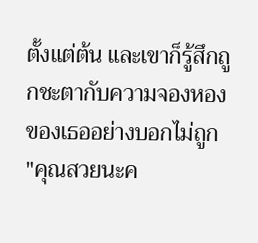ตั้งแต่ต้น และเขาก็รู้สึกถูกชะตากับความจองหองของเธออย่างบอกไม่ถูก
"คุณสวยนะค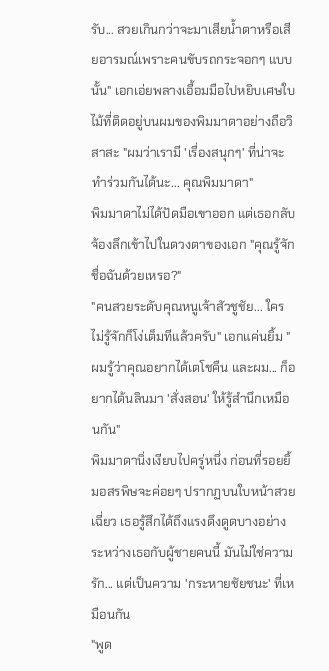รับ... สวยเกินกว่าจะมาเสียน้ำตาหรือเสียอารมณ์เพราะคนขับรถกระจอกๆ แบบนั้น" เอกเอ่ยพลางเอื้อมมือไปหยิบเศษใบไม้ที่ติดอยู่บนผมของพิมมาดาอย่างถือวิสาสะ "ผมว่าเรามี 'เรื่องสนุกๆ' ที่น่าจะทำร่วมกันได้นะ... คุณพิมมาดา"
พิมมาดาไม่ได้ปัดมือเขาออก แต่เธอกลับจ้องลึกเข้าไปในดวงตาของเอก "คุณรู้จักชื่อฉันด้วยเหรอ?"
"คนสวยระดับคุณหนูเจ้าสัวชูชัย... ใครไม่รู้จักก็โง่เต็มทีแล้วครับ" เอกแค่นยิ้ม "ผมรู้ว่าคุณอยากได้เตโชคืน และผม... ก็อยากได้นลินมา 'สั่งสอน' ให้รู้สำนึกเหมือนกัน"
พิมมาดานิ่งเงียบไปครู่หนึ่ง ก่อนที่รอยยิ้มอสรพิษจะค่อยๆ ปรากฏบนใบหน้าสวยเฉี่ยว เธอรู้สึกได้ถึงแรงดึงดูดบางอย่างระหว่างเธอกับผู้ชายคนนี้ มันไม่ใช่ความรัก... แต่เป็นความ 'กระหายชัยชนะ' ที่เหมือนกัน
"พูด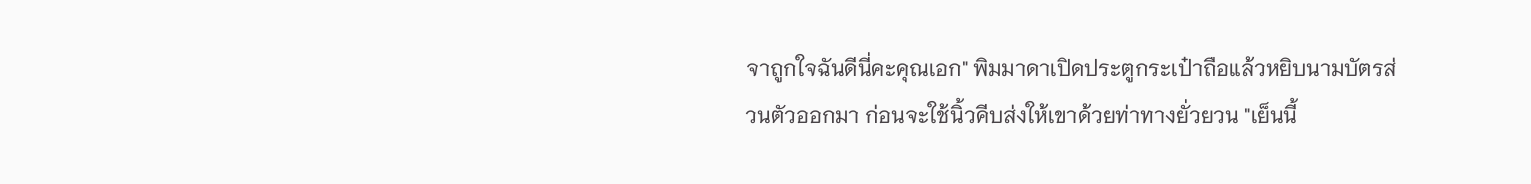จาถูกใจฉันดีนี่คะคุณเอก" พิมมาดาเปิดประตูกระเป๋าถือแล้วหยิบนามบัตรส่วนตัวออกมา ก่อนจะใช้นิ้วคีบส่งให้เขาด้วยท่าทางยั่วยวน "เย็นนี้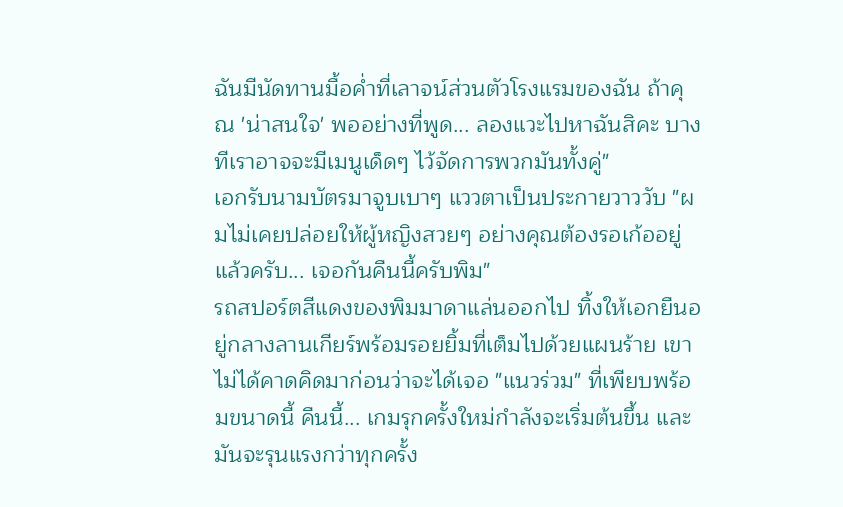ฉันมีนัดทานมื้อค่ำที่เลาจน์ส่วนตัวโรงแรมของฉัน ถ้าคุณ 'น่าสนใจ' พออย่างที่พูด... ลองแวะไปหาฉันสิคะ บางทีเราอาจจะมีเมนูเด็ดๆ ไว้จัดการพวกมันทั้งคู่"
เอกรับนามบัตรมาจูบเบาๆ แววตาเป็นประกายวาววับ "ผมไม่เคยปล่อยให้ผู้หญิงสวยๆ อย่างคุณต้องรอเก้ออยู่แล้วครับ... เจอกันคืนนี้ครับพิม"
รถสปอร์ตสีแดงของพิมมาดาแล่นออกไป ทิ้งให้เอกยืนอยู่กลางลานเกียร์พร้อมรอยยิ้มที่เต็มไปด้วยแผนร้าย เขาไม่ได้คาดคิดมาก่อนว่าจะได้เจอ "แนวร่วม" ที่เพียบพร้อมขนาดนี้ คืนนี้... เกมรุกครั้งใหม่กำลังจะเริ่มต้นขึ้น และมันจะรุนแรงกว่าทุกครั้ง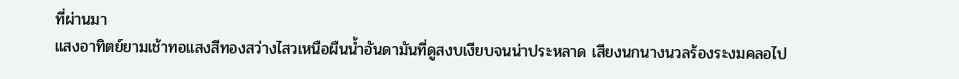ที่ผ่านมา
แสงอาทิตย์ยามเช้าทอแสงสีทองสว่างไสวเหนือผืนน้ำอันดามันที่ดูสงบเงียบจนน่าประหลาด เสียงนกนางนวลร้องระงมคลอไป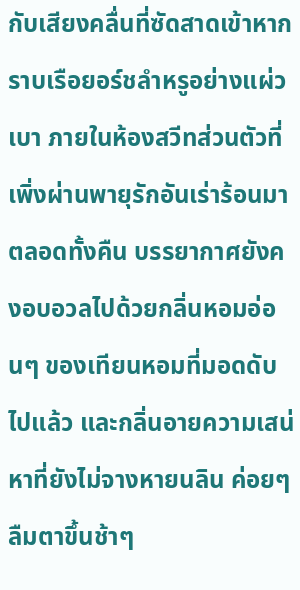กับเสียงคลื่นที่ซัดสาดเข้าหากราบเรือยอร์ชลำหรูอย่างแผ่วเบา ภายในห้องสวีทส่วนตัวที่เพิ่งผ่านพายุรักอันเร่าร้อนมาตลอดทั้งคืน บรรยากาศยังคงอบอวลไปด้วยกลิ่นหอมอ่อนๆ ของเทียนหอมที่มอดดับไปแล้ว และกลิ่นอายความเสน่หาที่ยังไม่จางหายนลิน ค่อยๆ ลืมตาขึ้นช้าๆ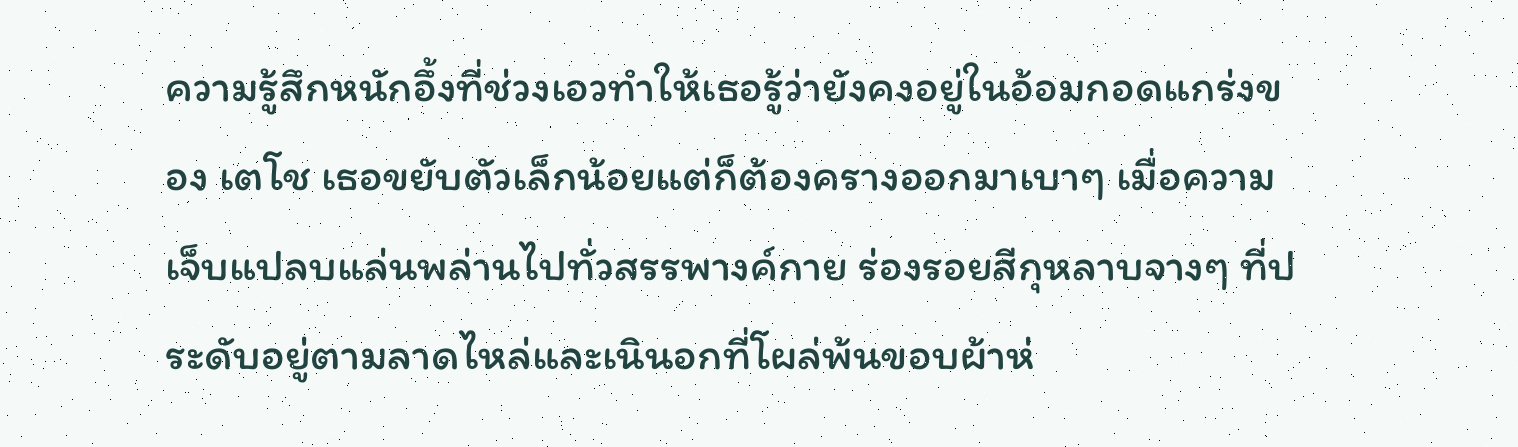ความรู้สึกหนักอึ้งที่ช่วงเอวทำให้เธอรู้ว่ายังคงอยู่ในอ้อมกอดแกร่งของ เตโช เธอขยับตัวเล็กน้อยแต่ก็ต้องครางออกมาเบาๆ เมื่อความเจ็บแปลบแล่นพล่านไปทั่วสรรพางค์กาย ร่องรอยสีกุหลาบจางๆ ที่ประดับอยู่ตามลาดไหล่และเนินอกที่โผล่พ้นขอบผ้าห่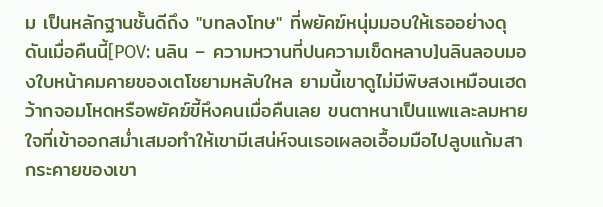ม เป็นหลักฐานชั้นดีถึง "บทลงโทษ" ที่พยัคฆ์หนุ่มมอบให้เธออย่างดุดันเมื่อคืนนี้[POV: นลิน – ความหวานที่ปนความเข็ดหลาบ]นลินลอบมองใบหน้าคมคายของเตโชยามหลับใหล ยามนี้เขาดูไม่มีพิษสงเหมือนเฮดว้ากจอมโหดหรือพยัคฆ์ขี้หึงคนเมื่อคืนเลย ขนตาหนาเป็นแพและลมหายใจที่เข้าออกสม่ำเสมอทำให้เขามีเสน่ห์จนเธอเผลอเอื้อมมือไปลูบแก้มสากระคายของเขา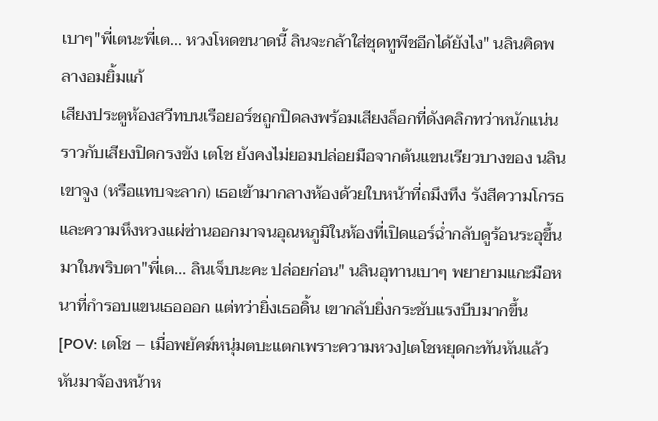เบาๆ"พี่เตนะพี่เต... หวงโหดขนาดนี้ ลินจะกล้าใส่ชุดทูพีชอีกได้ยังไง" นลินคิดพลางอมยิ้มแก้
เสียงประตูห้องสวีทบนเรือยอร์ชถูกปิดลงพร้อมเสียงล็อกที่ดังคลิกทว่าหนักแน่นราวกับเสียงปิดกรงขัง เตโช ยังคงไม่ยอมปล่อยมือจากต้นแขนเรียวบางของ นลิน เขาจูง (หรือแทบจะลาก) เธอเข้ามากลางห้องด้วยใบหน้าที่ถมึงทึง รังสีความโกรธและความหึงหวงแผ่ซ่านออกมาจนอุณหภูมิในห้องที่เปิดแอร์ฉ่ำกลับดูร้อนระอุขึ้นมาในพริบตา"พี่เต... ลินเจ็บนะคะ ปล่อยก่อน" นลินอุทานเบาๆ พยายามแกะมือหนาที่กำรอบแขนเธอออก แต่ทว่ายิ่งเธอดิ้น เขากลับยิ่งกระชับแรงบีบมากขึ้น[POV: เตโช – เมื่อพยัคฆ์หนุ่มตบะแตกเพราะความหวง]เตโชหยุดกะทันหันแล้วหันมาจ้องหน้าห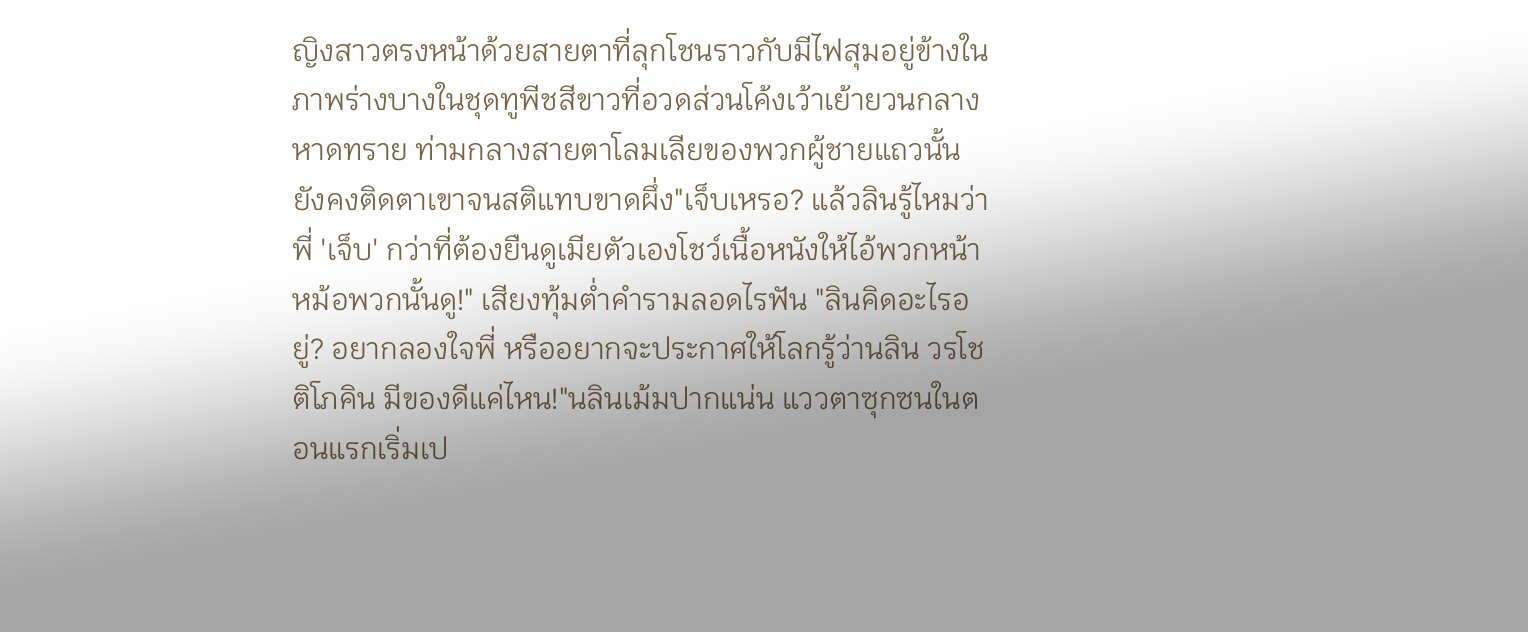ญิงสาวตรงหน้าด้วยสายตาที่ลุกโชนราวกับมีไฟสุมอยู่ข้างใน ภาพร่างบางในชุดทูพีชสีขาวที่อวดส่วนโค้งเว้าเย้ายวนกลางหาดทราย ท่ามกลางสายตาโลมเลียของพวกผู้ชายแถวนั้นยังคงติดตาเขาจนสติแทบขาดผึ่ง"เจ็บเหรอ? แล้วลินรู้ไหมว่าพี่ 'เจ็บ' กว่าที่ต้องยืนดูเมียตัวเองโชว์เนื้อหนังให้ไอ้พวกหน้าหม้อพวกนั้นดู!" เสียงทุ้มต่ำคำรามลอดไรฟัน "ลินคิดอะไรอยู่? อยากลองใจพี่ หรืออยากจะประกาศให้โลกรู้ว่านลิน วรโชติโภคิน มีของดีแค่ไหน!"นลินเม้มปากแน่น แววตาซุกซนในตอนแรกเริ่มเป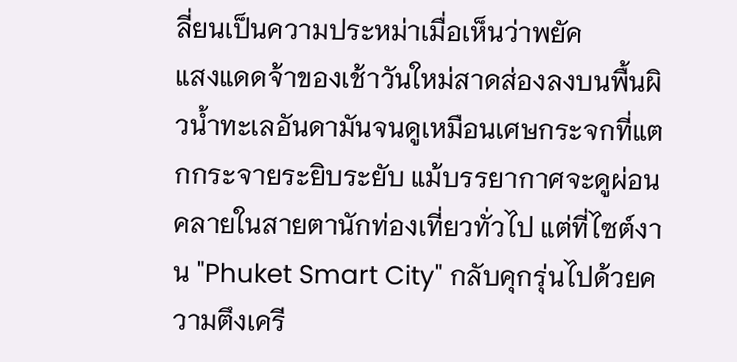ลี่ยนเป็นความประหม่าเมื่อเห็นว่าพยัค
แสงแดดจ้าของเช้าวันใหม่สาดส่องลงบนพื้นผิวน้ำทะเลอันดามันจนดูเหมือนเศษกระจกที่แตกกระจายระยิบระยับ แม้บรรยากาศจะดูผ่อนคลายในสายตานักท่องเที่ยวทั่วไป แต่ที่ไซต์งาน "Phuket Smart City" กลับคุกรุ่นไปด้วยความตึงเครี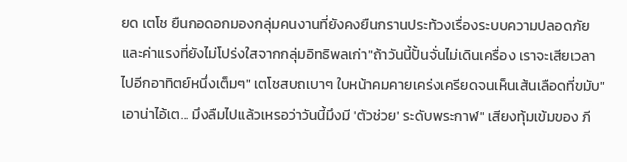ยด เตโช ยืนกอดอกมองกลุ่มคนงานที่ยังคงยืนกรานประท้วงเรื่องระบบความปลอดภัยและค่าแรงที่ยังไม่โปร่งใสจากกลุ่มอิทธิพลเก่า"ถ้าวันนี้ปั้นจั่นไม่เดินเครื่อง เราจะเสียเวลาไปอีกอาทิตย์หนึ่งเต็มๆ" เตโชสบถเบาๆ ใบหน้าคมคายเคร่งเครียดจนเห็นเส้นเลือดที่ขมับ"เอาน่าไอ้เต... มึงลืมไปแล้วเหรอว่าวันนี้มึงมี 'ตัวช่วย' ระดับพระกาฬ" เสียงทุ้มเข้มของ ภี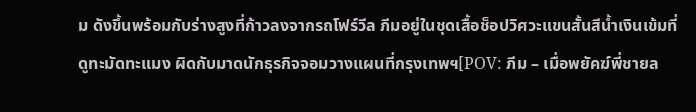ม ดังขึ้นพร้อมกับร่างสูงที่ก้าวลงจากรถโฟร์วีล ภีมอยู่ในชุดเสื้อช็อปวิศวะแขนสั้นสีน้ำเงินเข้มที่ดูทะมัดทะแมง ผิดกับมาดนักธุรกิจจอมวางแผนที่กรุงเทพฯ[POV: ภีม – เมื่อพยัคฆ์พี่ชายล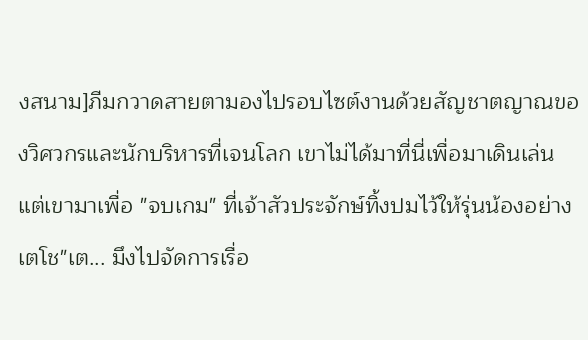งสนาม]ภีมกวาดสายตามองไปรอบไซต์งานด้วยสัญชาตญาณของวิศวกรและนักบริหารที่เจนโลก เขาไม่ได้มาที่นี่เพื่อมาเดินเล่น แต่เขามาเพื่อ "จบเกม" ที่เจ้าสัวประจักษ์ทิ้งปมไว้ให้รุ่นน้องอย่างเตโช"เต... มึงไปจัดการเรื่อ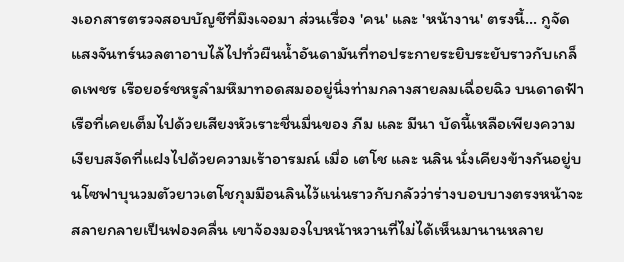งเอกสารตรวจสอบบัญชีที่มึงเจอมา ส่วนเรื่อง 'คน' และ 'หน้างาน' ตรงนี้... กูจัด
แสงจันทร์นวลตาอาบไล้ไปทั่วผืนน้ำอันดามันที่ทอประกายระยิบระยับราวกับเกล็ดเพชร เรือยอร์ชหรูลำมหึมาทอดสมออยู่นิ่งท่ามกลางสายลมเฉื่อยฉิว บนดาดฟ้าเรือที่เคยเต็มไปด้วยเสียงหัวเราะชื่นมื่นของ ภีม และ มีนา บัดนี้เหลือเพียงความเงียบสงัดที่แฝงไปด้วยความเร้าอารมณ์ เมื่อ เตโช และ นลิน นั่งเคียงข้างกันอยู่บนโซฟาบุนวมตัวยาวเตโชกุมมือนลินไว้แน่นราวกับกลัวว่าร่างบอบบางตรงหน้าจะสลายกลายเป็นฟองคลื่น เขาจ้องมองใบหน้าหวานที่ไม่ได้เห็นมานานหลาย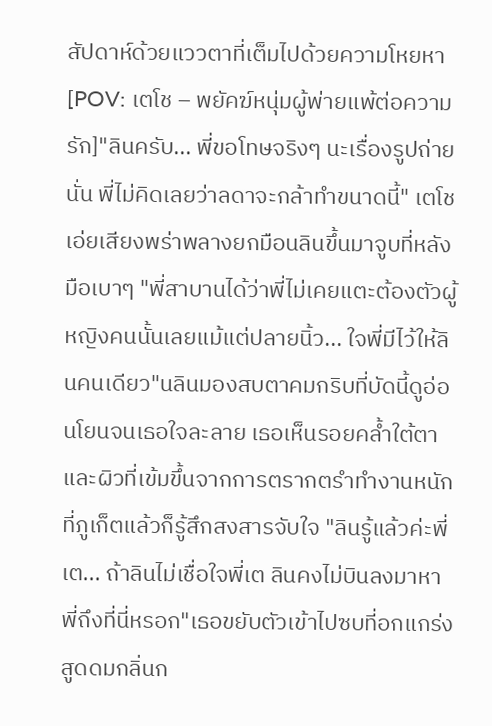สัปดาห์ด้วยแววตาที่เต็มไปด้วยความโหยหา[POV: เตโช – พยัคฆ์หนุ่มผู้พ่ายแพ้ต่อความรัก]"ลินครับ... พี่ขอโทษจริงๆ นะเรื่องรูปถ่ายนั่น พี่ไม่คิดเลยว่าลดาจะกล้าทำขนาดนี้" เตโชเอ่ยเสียงพร่าพลางยกมือนลินขึ้นมาจูบที่หลังมือเบาๆ "พี่สาบานได้ว่าพี่ไม่เคยแตะต้องตัวผู้หญิงคนนั้นเลยแม้แต่ปลายนิ้ว... ใจพี่มีไว้ให้ลินคนเดียว"นลินมองสบตาคมกริบที่บัดนี้ดูอ่อนโยนจนเธอใจละลาย เธอเห็นรอยคล้ำใต้ตาและผิวที่เข้มขึ้นจากการตรากตรำทำงานหนักที่ภูเก็ตแล้วก็รู้สึกสงสารจับใจ "ลินรู้แล้วค่ะพี่เต... ถ้าลินไม่เชื่อใจพี่เต ลินคงไม่บินลงมาหาพี่ถึงที่นี่หรอก"เธอขยับตัวเข้าไปซบที่อกแกร่ง สูดดมกลิ่นก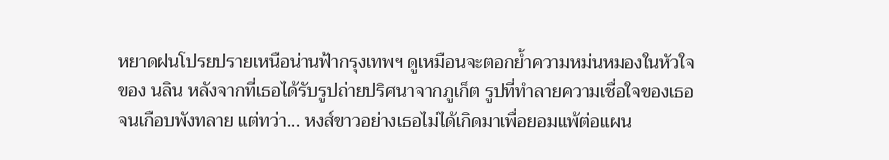หยาดฝนโปรยปรายเหนือน่านฟ้ากรุงเทพฯ ดูเหมือนจะตอกย้ำความหม่นหมองในหัวใจของ นลิน หลังจากที่เธอได้รับรูปถ่ายปริศนาจากภูเก็ต รูปที่ทำลายความเชื่อใจของเธอจนเกือบพังทลาย แต่ทว่า... หงส์ขาวอย่างเธอไม่ได้เกิดมาเพื่อยอมแพ้ต่อแผน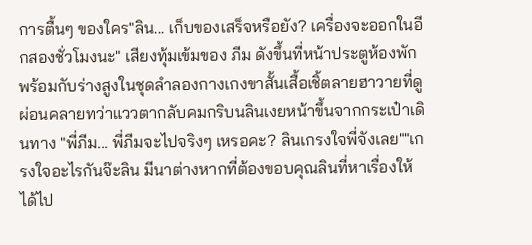การตื้นๆ ของใคร"ลิน... เก็บของเสร็จหรือยัง? เครื่องจะออกในอีกสองชั่วโมงนะ" เสียงทุ้มเข้มของ ภีม ดังขึ้นที่หน้าประตูห้องพัก พร้อมกับร่างสูงในชุดลำลองกางเกงขาสั้นเสื้อเชิ้ตลายฮาวายที่ดูผ่อนคลายทว่าแววตากลับคมกริบนลินเงยหน้าขึ้นจากกระเป๋าเดินทาง "พี่ภีม... พี่ภีมจะไปจริงๆ เหรอคะ? ลินเกรงใจพี่จังเลย""เกรงใจอะไรกันจ๊ะลิน มีนาต่างหากที่ต้องขอบคุณลินที่หาเรื่องให้ได้ไป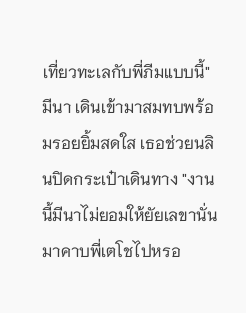เที่ยวทะเลกับพี่ภีมแบบนี้" มีนา เดินเข้ามาสมทบพร้อมรอยยิ้มสดใส เธอช่วยนลินปิดกระเป๋าเดินทาง "งานนี้มีนาไม่ยอมให้ยัยเลขานั่นมาคาบพี่เตโชไปหรอ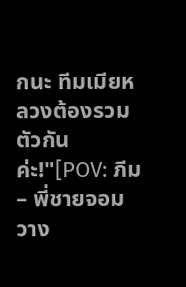กนะ ทีมเมียหลวงต้องรวมตัวกันค่ะ!"[POV: ภีม – พี่ชายจอมวาง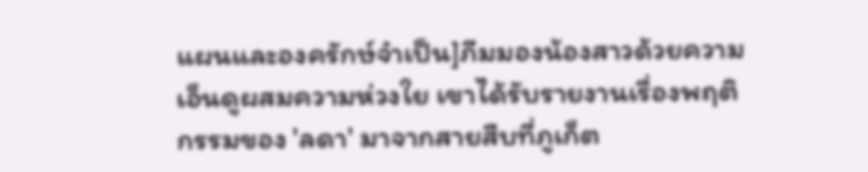แผนและองครักษ์จำเป็น]ภีมมองน้องสาวด้วยความเอ็นดูผสมความห่วงใย เขาได้รับรายงานเรื่องพฤติกรรมของ 'ลดา' มาจากสายสืบที่ภูเก็ต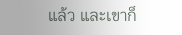แล้ว และเขาก็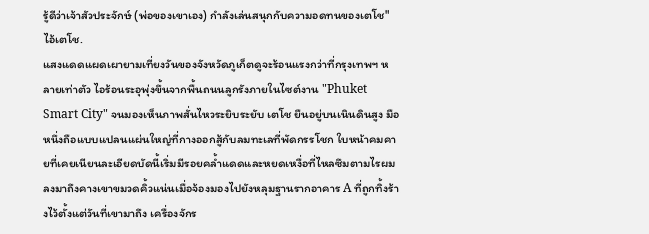รู้ดีว่าเจ้าสัวประจักษ์ (พ่อของเขาเอง) กำลังเล่นสนุกกับความอดทนของเตโช"ไอ้เตโช.
แสงแดดแผดเผายามเที่ยงวันของจังหวัดภูเก็ตดูจะร้อนแรงกว่าที่กรุงเทพฯ หลายเท่าตัว ไอร้อนระอุพุ่งขึ้นจากพื้นถนนลูกรังภายในไซต์งาน "Phuket Smart City" จนมองเห็นภาพสั่นไหวระยิบระยับ เตโช ยืนอยู่บนเนินดินสูง มือหนึ่งถือแบบแปลนแผ่นใหญ่ที่กางออกสู้กับลมทะเลที่พัดกรรโชก ใบหน้าคมคายที่เคยเนียนละเอียดบัดนี้เริ่มมีรอยคล้ำแดดและหยดเหงื่อที่ไหลซึมตามไรผมลงมาถึงคางเขาขมวดคิ้วแน่นเมื่อจ้องมองไปยังหลุมฐานรากอาคาร A ที่ถูกทิ้งร้างไว้ตั้งแต่วันที่เขามาถึง เครื่องจักร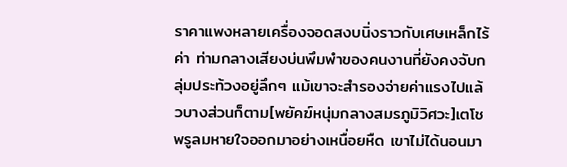ราคาแพงหลายเครื่องจอดสงบนิ่งราวกับเศษเหล็กไร้ค่า ท่ามกลางเสียงบ่นพึมพำของคนงานที่ยังคงจับกลุ่มประท้วงอยู่ลึกๆ แม้เขาจะสำรองจ่ายค่าแรงไปแล้วบางส่วนก็ตาม[พยัคฆ์หนุ่มกลางสมรภูมิวิศวะ]เตโชพรูลมหายใจออกมาอย่างเหนื่อยหืด เขาไม่ได้นอนมา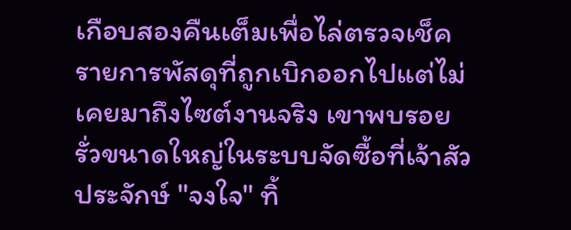เกือบสองคืนเต็มเพื่อไล่ตรวจเช็ครายการพัสดุที่ถูกเบิกออกไปแต่ไม่เคยมาถึงไซต์งานจริง เขาพบรอยรั่วขนาดใหญ่ในระบบจัดซื้อที่เจ้าสัวประจักษ์ "จงใจ" ทิ้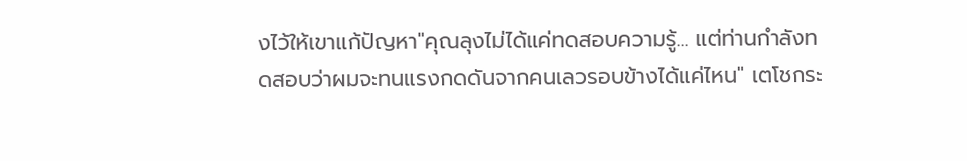งไว้ให้เขาแก้ปัญหา"คุณลุงไม่ได้แค่ทดสอบความรู้... แต่ท่านกำลังทดสอบว่าผมจะทนแรงกดดันจากคนเลวรอบข้างได้แค่ไหน" เตโชกระ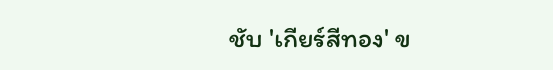ชับ 'เกียร์สีทอง' ข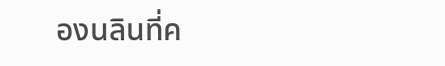องนลินที่ค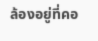ล้องอยู่ที่คอ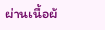ผ่านเนื้อผ้